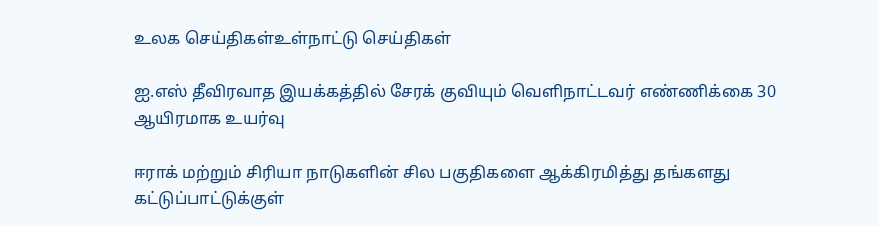உலக செய்திகள்உள்நாட்டு செய்திகள்

ஐ.எஸ் தீவிரவாத இயக்கத்தில் சேரக் குவியும் வெளிநாட்டவர் எண்ணிக்கை 30 ஆயிரமாக உயர்வு

ஈராக் மற்றும் சிரியா நாடுகளின் சில பகுதிகளை ஆக்கிரமித்து தங்களது கட்டுப்பாட்டுக்குள்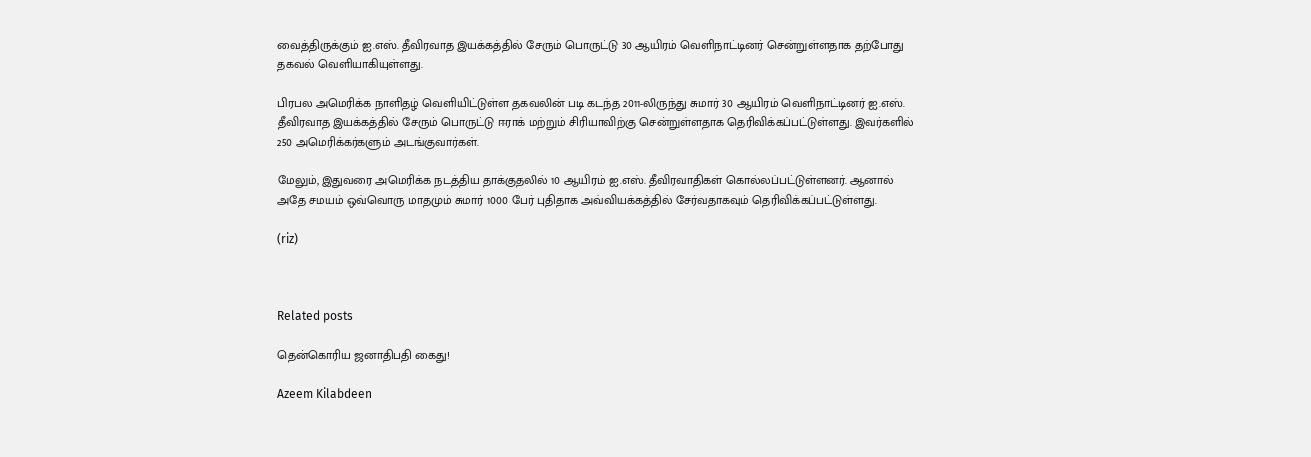வைத்திருக்கும் ஐ.எஸ். தீவிரவாத இயக்கத்தில் சேரும் பொருட்டு 30 ஆயிரம் வெளிநாட்டினர் சென்றுள்ளதாக தற்போது  தகவல் வெளியாகியுள்ளது.

பிரபல அமெரிக்க நாளிதழ் வெளியிட்டுள்ள தகவலின் படி கடந்த 2011-லிருந்து சுமார் 30 ஆயிரம் வெளிநாட்டினர் ஐ.எஸ். தீவிரவாத இயக்கத்தில் சேரும் பொருட்டு ஈராக் மற்றும் சிரியாவிற்கு சென்றுள்ளதாக தெரிவிக்கப்பட்டுள்ளது. இவர்களில் 250 அமெரிக்கர்களும் அடங்குவார்கள்.

மேலும், இதுவரை அமெரிக்க நடத்திய தாக்குதலில் 10 ஆயிரம் ஐ.எஸ். தீவிரவாதிகள் கொல்லப்பட்டுள்ளனர். ஆனால் அதே சமயம் ஒவ்வொரு மாதமும் சுமார் 1000 பேர் புதிதாக அவ்வியக்கத்தில் சேர்வதாகவும் தெரிவிக்கப்பட்டுள்ளது.

(riz)



Related posts

தென்கொரிய ஜனாதிபதி கைது!

Azeem Kilabdeen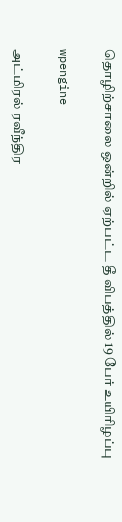தொழிற்சாலை ஒன்றில் ஏற்பட்ட தீ விபத்தில் 19 பேர் உயிரிழப்பு

wpengine

அட்மிரல் ரவீந்திர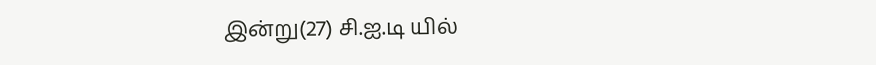இன்று(27) சி.ஐ.டி யில்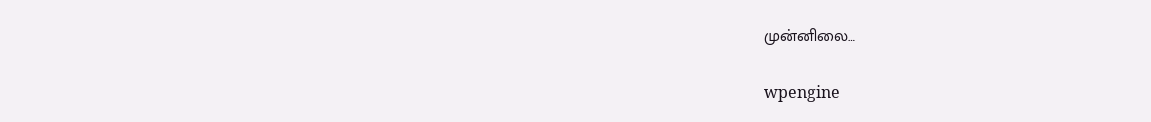முன்னிலை…

wpengine